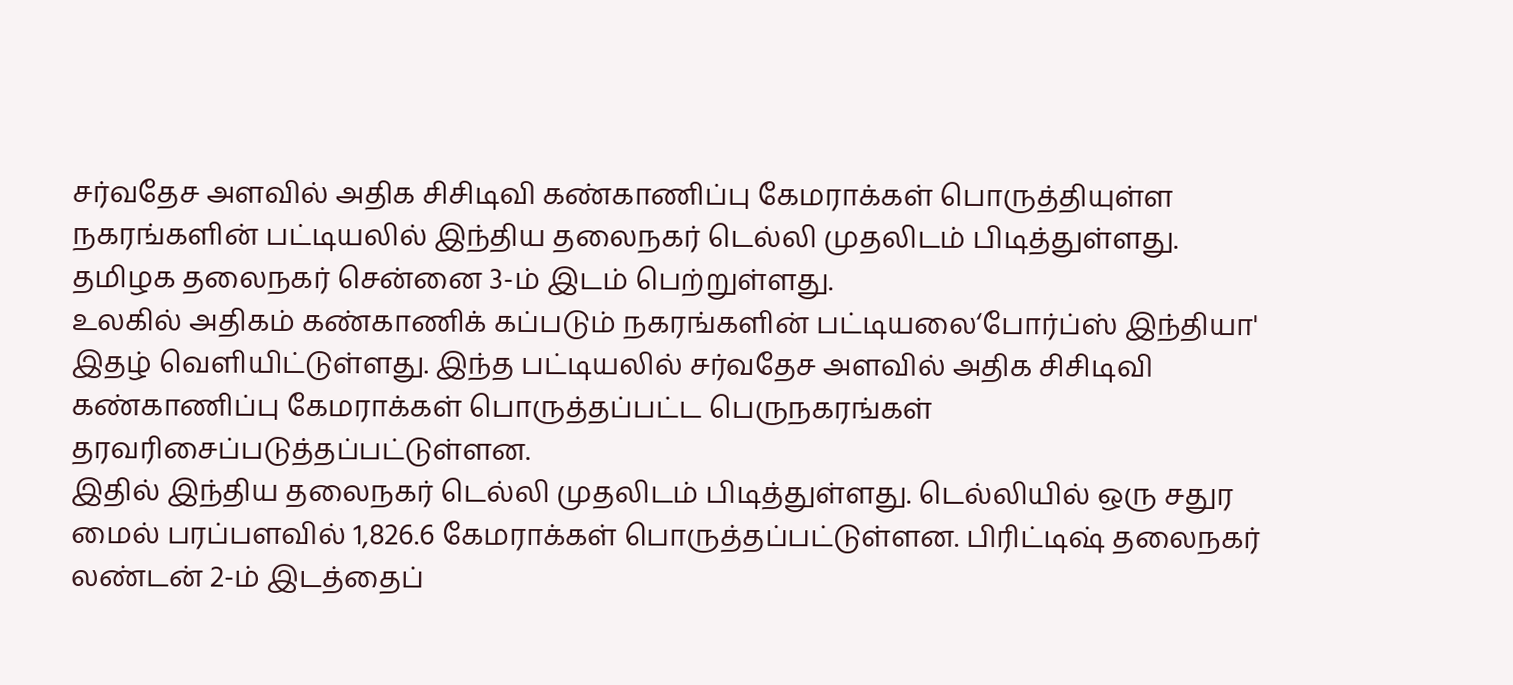சர்வதேச அளவில் அதிக சிசிடிவி கண்காணிப்பு கேமராக்கள் பொருத்தியுள்ள நகரங்களின் பட்டியலில் இந்திய தலைநகர் டெல்லி முதலிடம் பிடித்துள்ளது. தமிழக தலைநகர் சென்னை 3-ம் இடம் பெற்றுள்ளது.
உலகில் அதிகம் கண்காணிக் கப்படும் நகரங்களின் பட்டியலை‘போர்ப்ஸ் இந்தியா' இதழ் வெளியிட்டுள்ளது. இந்த பட்டியலில் சர்வதேச அளவில் அதிக சிசிடிவி கண்காணிப்பு கேமராக்கள் பொருத்தப்பட்ட பெருநகரங்கள் தரவரிசைப்படுத்தப்பட்டுள்ளன.
இதில் இந்திய தலைநகர் டெல்லி முதலிடம் பிடித்துள்ளது. டெல்லியில் ஒரு சதுர மைல் பரப்பளவில் 1,826.6 கேமராக்கள் பொருத்தப்பட்டுள்ளன. பிரிட்டிஷ் தலைநகர் லண்டன் 2-ம் இடத்தைப்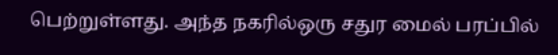பெற்றுள்ளது. அந்த நகரில்ஒரு சதுர மைல் பரப்பில்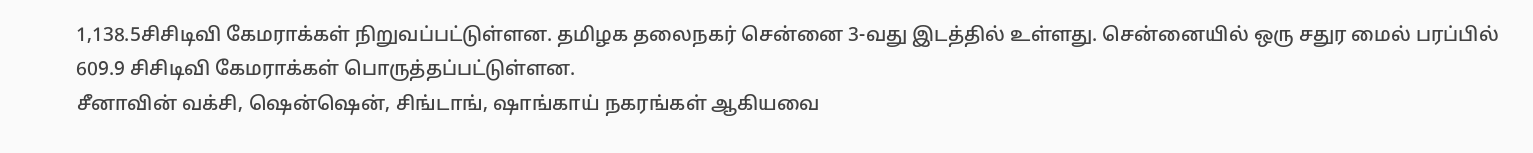1,138.5சிசிடிவி கேமராக்கள் நிறுவப்பட்டுள்ளன. தமிழக தலைநகர் சென்னை 3-வது இடத்தில் உள்ளது. சென்னையில் ஒரு சதுர மைல் பரப்பில் 609.9 சிசிடிவி கேமராக்கள் பொருத்தப்பட்டுள்ளன.
சீனாவின் வக்சி, ஷென்ஷென், சிங்டாங், ஷாங்காய் நகரங்கள் ஆகியவை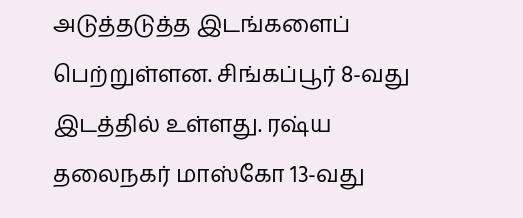அடுத்தடுத்த இடங்களைப் பெற்றுள்ளன. சிங்கப்பூர் 8-வது இடத்தில் உள்ளது. ரஷ்ய தலைநகர் மாஸ்கோ 13-வது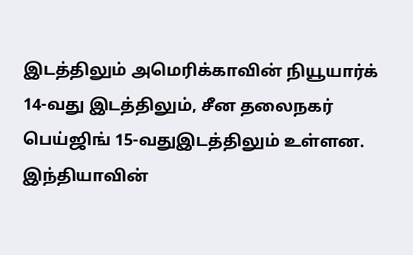இடத்திலும் அமெரிக்காவின் நியூயார்க் 14-வது இடத்திலும், சீன தலைநகர் பெய்ஜிங் 15-வதுஇடத்திலும் உள்ளன. இந்தியாவின்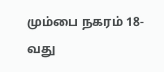மும்பை நகரம் 18-வது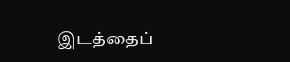இடத்தைப்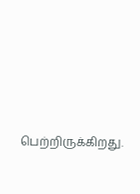பெற்றிருக்கிறது.